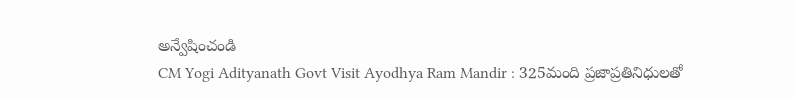అన్వేషించండి
CM Yogi Adityanath Govt Visit Ayodhya Ram Mandir : 325మంది ప్రజాప్రతినిధులతో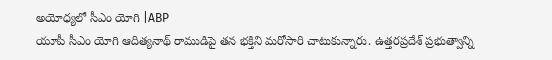అయోధ్యలో సీఎం యోగి |ABP
యూపీ సీఎం యోగి ఆదిత్యనాథ్ రాముడిపై తన భక్తిని మరోసారి చాటుకున్నారు. ఉత్తరప్రదేశ్ ప్రభుత్వాన్ని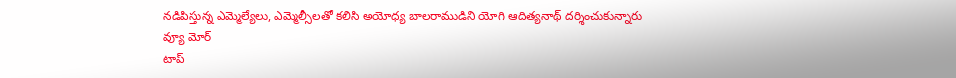నడిపిస్తున్న ఎమ్మెల్యేలు, ఎమ్మెల్సీలతో కలిసి అయోధ్య బాలరాముడిని యోగి ఆదిత్యనాథ్ దర్శించుకున్నారు
వ్యూ మోర్
టాప్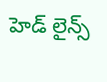హెడ్ లైన్స్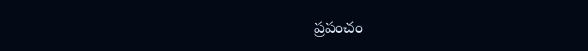ప్రపంచం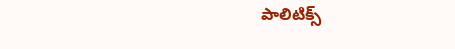పాలిటిక్స్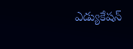ఎడ్యుకేషన్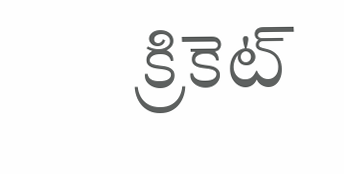క్రికెట్